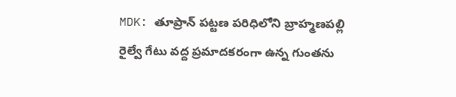MDK: తూప్రాన్ పట్టణ పరిధిలోని బ్రాహ్మణపల్లి రైల్వే గేటు వద్ద ప్రమాదకరంగా ఉన్న గుంతను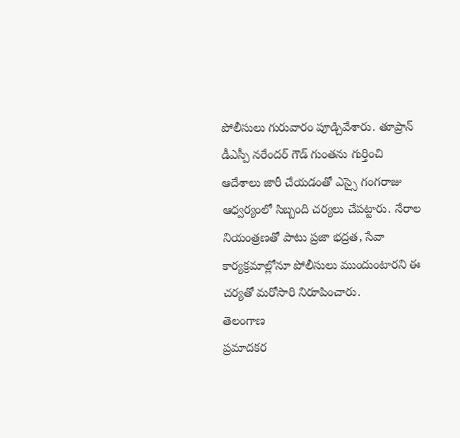పోలీసులు గురువారం పూడ్చివేశారు. తూప్రాన్ డీఎస్పీ నరేందర్ గౌడ్ గుంతను గుర్తించి ఆదేశాలు జారీ చేయడంతో ఎస్సై గంగరాజు ఆధ్వర్యంలో సిబ్బంది చర్యలు చేపట్టారు. నేరాల నియంత్రణతో పాటు ప్రజా భద్రత, సేవా కార్యక్రమాల్లోనూ పోలీసులు ముందుంటారని ఈ చర్యతో మరోసారి నిరూపించారు.
తెలంగాణ
ప్రమాదకర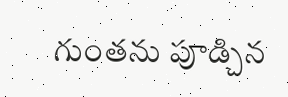గుంతను పూడ్చిన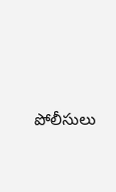పోలీసులు